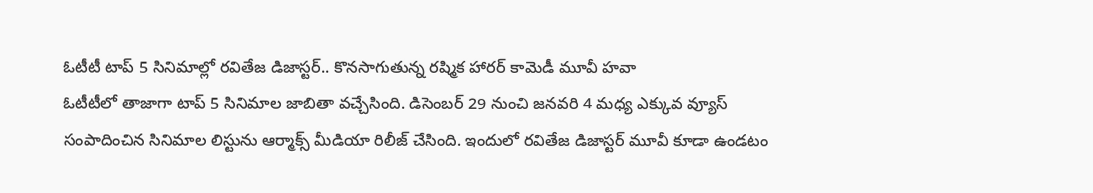ఓటీటీ టాప్ 5 సినిమాల్లో రవితేజ డిజాస్టర్.. కొనసాగుతున్న రష్మిక హారర్ కామెడీ మూవీ హవా
ఓటీటీలో తాజాగా టాప్ 5 సినిమాల జాబితా వచ్చేసింది. డిసెంబర్ 29 నుంచి జనవరి 4 మధ్య ఎక్కువ వ్యూస్ సంపాదించిన సినిమాల లిస్టును ఆర్మాక్స్ మీడియా రిలీజ్ చేసింది. ఇందులో రవితేజ డిజాస్టర్ మూవీ కూడా ఉండటం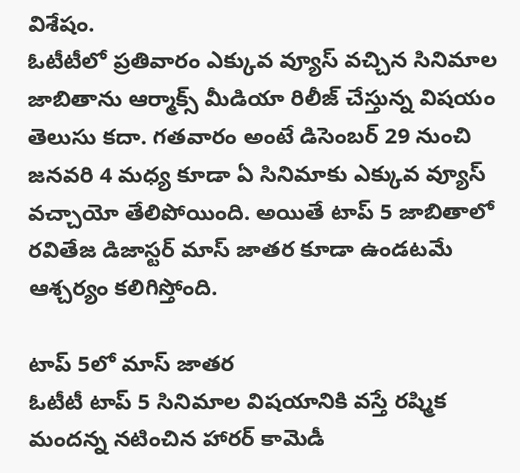విశేషం.
ఓటీటీలో ప్రతివారం ఎక్కువ వ్యూస్ వచ్చిన సినిమాల జాబితాను ఆర్మాక్స్ మీడియా రిలీజ్ చేస్తున్న విషయం తెలుసు కదా. గతవారం అంటే డిసెంబర్ 29 నుంచి జనవరి 4 మధ్య కూడా ఏ సినిమాకు ఎక్కువ వ్యూస్ వచ్చాయో తేలిపోయింది. అయితే టాప్ 5 జాబితాలో రవితేజ డిజాస్టర్ మాస్ జాతర కూడా ఉండటమే ఆశ్చర్యం కలిగిస్తోంది.

టాప్ 5లో మాస్ జాతర
ఓటీటీ టాప్ 5 సినిమాల విషయానికి వస్తే రష్మిక మందన్న నటించిన హారర్ కామెడీ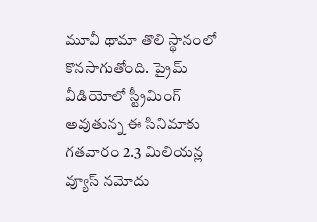మూవీ థామా తొలి స్థానంలో కొనసాగుతోంది. ప్రైమ్ వీడియోలో స్ట్రీమింగ్ అవుతున్న ఈ సినిమాకు గతవారం 2.3 మిలియన్ల వ్యూస్ నమోదు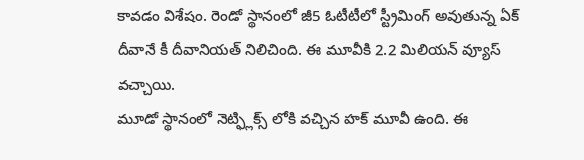కావడం విశేషం. రెండో స్థానంలో జీ5 ఓటీటీలో స్ట్రీమింగ్ అవుతున్న ఏక్ దీవానే కీ దీవానియత్ నిలిచింది. ఈ మూవీకి 2.2 మిలియన్ వ్యూస్ వచ్చాయి.
మూడో స్థానంలో నెట్ఫ్లిక్స్ లోకి వచ్చిన హక్ మూవీ ఉంది. ఈ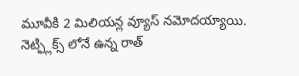మూవీకి 2 మిలియన్ల వ్యూస్ నమోదయ్యాయి. నెట్ఫ్లిక్స్ లోనే ఉన్న రాత్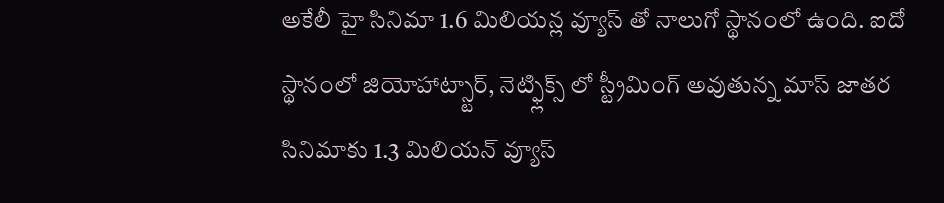అకేలీ హై సినిమా 1.6 మిలియన్ల వ్యూస్ తో నాలుగో స్థానంలో ఉంది. ఐదో స్థానంలో జియోహాట్స్టార్, నెట్ఫ్లిక్స్ లో స్ట్రీమింగ్ అవుతున్న మాస్ జాతర సినిమాకు 1.3 మిలియన్ వ్యూస్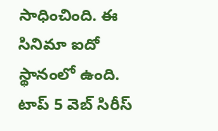సాధించింది. ఈ సినిమా ఐదో స్థానంలో ఉంది.
టాప్ 5 వెబ్ సిరీస్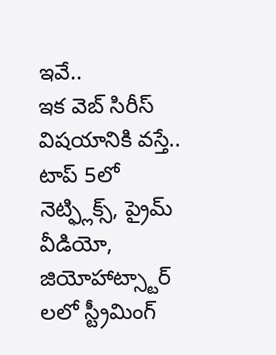ఇవే..
ఇక వెబ్ సిరీస్ విషయానికి వస్తే.. టాప్ 5లో నెట్ఫ్లిక్స్, ప్రైమ్ వీడియో, జియోహాట్స్టార్ లలో స్ట్రీమింగ్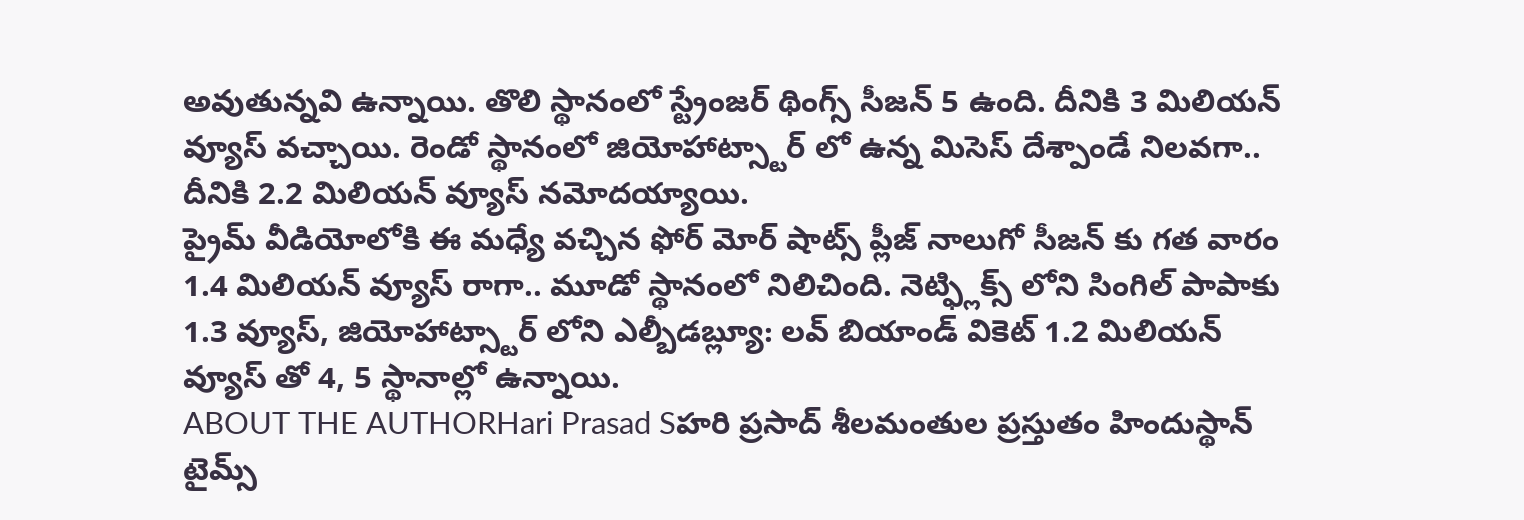అవుతున్నవి ఉన్నాయి. తొలి స్థానంలో స్ట్రేంజర్ థింగ్స్ సీజన్ 5 ఉంది. దీనికి 3 మిలియన్ వ్యూస్ వచ్చాయి. రెండో స్థానంలో జియోహాట్స్టార్ లో ఉన్న మిసెస్ దేశ్పాండే నిలవగా.. దీనికి 2.2 మిలియన్ వ్యూస్ నమోదయ్యాయి.
ప్రైమ్ వీడియోలోకి ఈ మధ్యే వచ్చిన ఫోర్ మోర్ షాట్స్ ప్లీజ్ నాలుగో సీజన్ కు గత వారం 1.4 మిలియన్ వ్యూస్ రాగా.. మూడో స్థానంలో నిలిచింది. నెట్ఫ్లిక్స్ లోని సింగిల్ పాపాకు 1.3 వ్యూస్, జియోహాట్స్టార్ లోని ఎల్బీడబ్ల్యూ: లవ్ బియాండ్ వికెట్ 1.2 మిలియన్ వ్యూస్ తో 4, 5 స్థానాల్లో ఉన్నాయి.
ABOUT THE AUTHORHari Prasad Sహరి ప్రసాద్ శీలమంతుల ప్రస్తుతం హిందుస్థాన్ టైమ్స్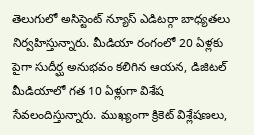తెలుగులో అసిస్టెంట్ న్యూస్ ఎడిటర్గా బాధ్యతలు నిర్వహిస్తున్నారు. మీడియా రంగంలో 20 ఏళ్లకు పైగా సుదీర్ఘ అనుభవం కలిగిన ఆయన, డిజిటల్ మీడియాలో గత 10 ఏళ్లుగా విశేష సేవలందిస్తున్నారు. ముఖ్యంగా క్రికెట్ విశ్లేషణలు,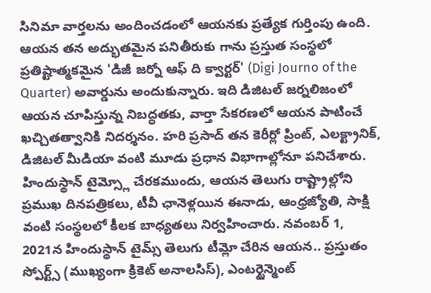సినిమా వార్తలను అందించడంలో ఆయనకు ప్రత్యేక గుర్తింపు ఉంది. ఆయన తన అద్భుతమైన పనితీరుకు గాను ప్రస్తుత సంస్థలో ప్రతిష్టాత్మకమైన 'డిజీ జర్నో ఆఫ్ ది క్వార్టర్' (Digi Journo of the Quarter) అవార్డును అందుకున్నారు. ఇది డిజిటల్ జర్నలిజంలో ఆయన చూపిస్తున్న నిబద్ధతకు, వార్తా సేకరణలో ఆయన పాటించే ఖచ్చితత్వానికి నిదర్శనం. హరి ప్రసాద్ తన కెరీర్లో ప్రింట్, ఎలక్ట్రానిక్, డిజిటల్ మీడియా వంటి మూడు ప్రధాన విభాగాల్లోనూ పనిచేశారు. హిందుస్థాన్ టైమ్స్లో చేరకముందు, ఆయన తెలుగు రాష్ట్రాల్లోని ప్రముఖ దినపత్రికలు, టీవీ ఛానెళ్లయిన ఈనాడు, ఆంధ్రజ్యోతి, సాక్షి వంటి సంస్థలలో కీలక బాధ్యతలు నిర్వహించారు. నవంబర్ 1, 2021న హిందుస్థాన్ టైమ్స్ తెలుగు టీమ్లో చేరిన ఆయన.. ప్రస్తుతం స్పోర్ట్స్ (ముఖ్యంగా క్రికెట్ అనాలసిస్), ఎంటర్టైన్మెంట్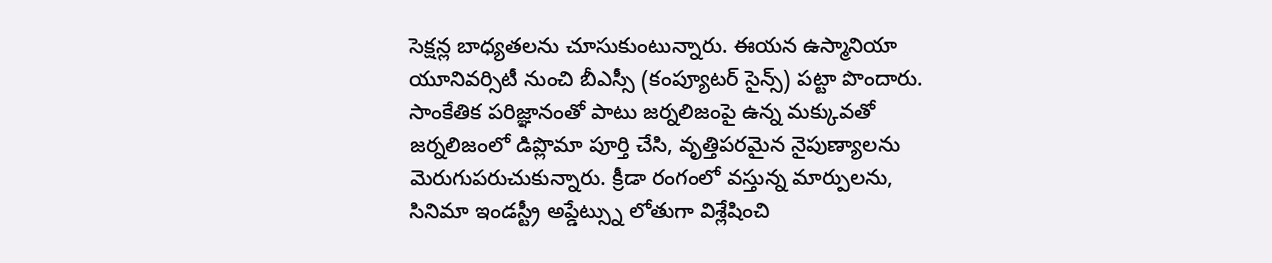సెక్షన్ల బాధ్యతలను చూసుకుంటున్నారు. ఈయన ఉస్మానియా యూనివర్సిటీ నుంచి బీఎస్సీ (కంప్యూటర్ సైన్స్) పట్టా పొందారు. సాంకేతిక పరిజ్ఞానంతో పాటు జర్నలిజంపై ఉన్న మక్కువతో జర్నలిజంలో డిప్లొమా పూర్తి చేసి, వృత్తిపరమైన నైపుణ్యాలను మెరుగుపరుచుకున్నారు. క్రీడా రంగంలో వస్తున్న మార్పులను, సినిమా ఇండస్ట్రీ అప్డేట్స్ను లోతుగా విశ్లేషించి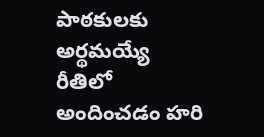పాఠకులకు అర్థమయ్యే రీతిలో అందించడం హరి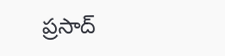ప్రసాద్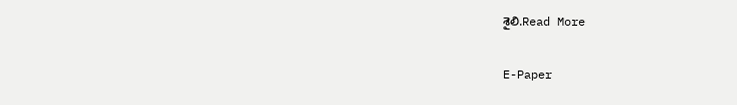శైలి.Read More

E-Paper